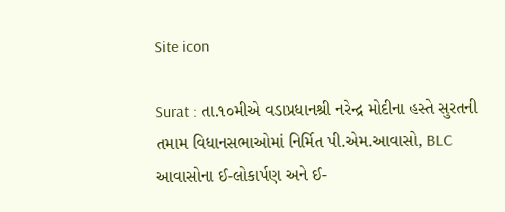Site icon

Surat : તા.૧૦મીએ વડાપ્રધાનશ્રી નરેન્દ્ર મોદીના હસ્તે સુરતની તમામ વિધાનસભાઓમાં નિર્મિત પી.એમ.આવાસો, BLC આવાસોના ઈ-લોકાર્પણ અને ઈ-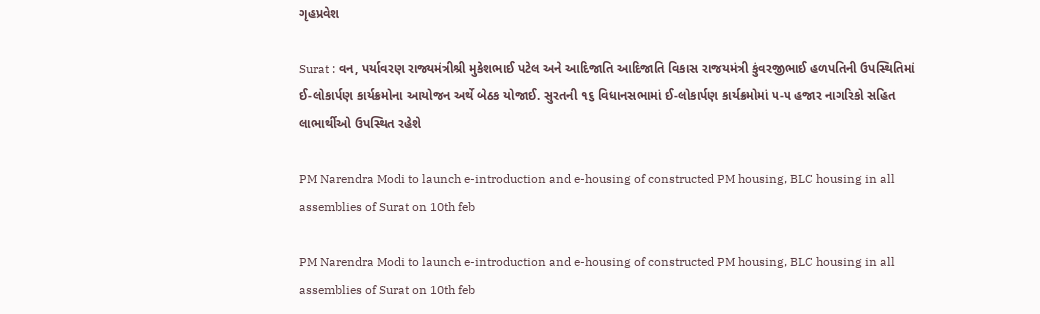ગૃહપ્રવેશ

Surat : વન, પર્યાવરણ રાજ્યમંત્રીશ્રી મુકેશભાઈ પટેલ અને આદિજાતિ આદિજાતિ વિકાસ રાજયમંત્રી કુંવરજીભાઈ હળપતિની ઉપસ્થિતિમાં ઈ-લોકાર્પણ કાર્યક્રમોના આયોજન અર્થે બેઠક યોજાઈ. સુરતની ૧૬ વિધાનસભામાં ઈ-લોકાર્પણ કાર્યક્રમોમાં ૫-૫ હજાર નાગરિકો સહિત લાભાર્થીઓ ઉપસ્થિત રહેશે

PM Narendra Modi to launch e-introduction and e-housing of constructed PM housing, BLC housing in all assemblies of Surat on 10th feb

PM Narendra Modi to launch e-introduction and e-housing of constructed PM housing, BLC housing in all assemblies of Surat on 10th feb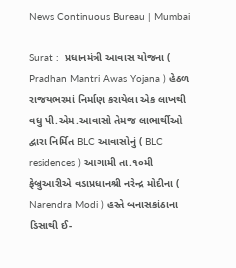News Continuous Bureau | Mumbai

Surat :  પ્રધાનમંત્રી આવાસ યોજના ( Pradhan Mantri Awas Yojana ) હેઠળ રાજયભરમાં નિર્માણ કરાયેલા એક લાખથી વધુ પી.એમ.આવાસો તેમજ લાભાર્થીઓ દ્વારા નિર્મિત BLC આવાસોનું ( BLC residences ) આગામી તા.૧૦મી ફેબ્રુઆરીએ વડાપ્રધાનશ્રી નરેન્દ્ર મોદીના ( Narendra Modi ) હસ્તે બનાસકાંઠાના ડિસાથી ઈ-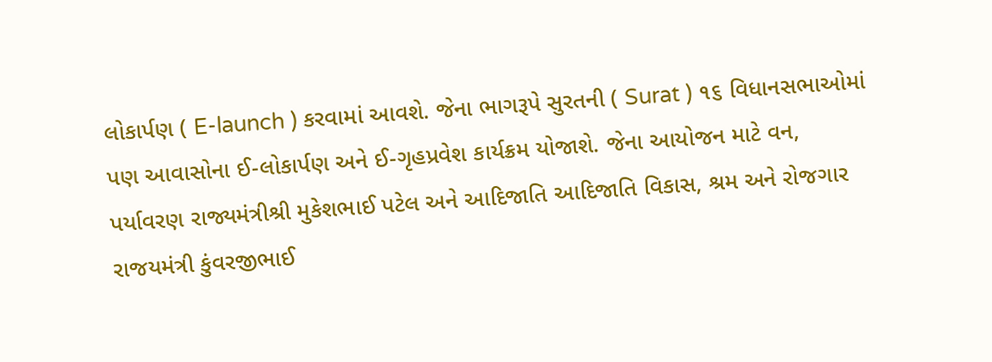લોકાર્પણ ( E-launch ) કરવામાં આવશે. જેના ભાગરૂપે સુરતની ( Surat ) ૧૬ વિધાનસભાઓમાં પણ આવાસોના ઈ-લોકાર્પણ અને ઈ-ગૃહપ્રવેશ કાર્યક્રમ યોજાશે. જેના આયોજન માટે વન, પર્યાવરણ રાજ્યમંત્રીશ્રી મુકેશભાઈ પટેલ અને આદિજાતિ આદિજાતિ વિકાસ, શ્રમ અને રોજગાર રાજયમંત્રી કુંવરજીભાઈ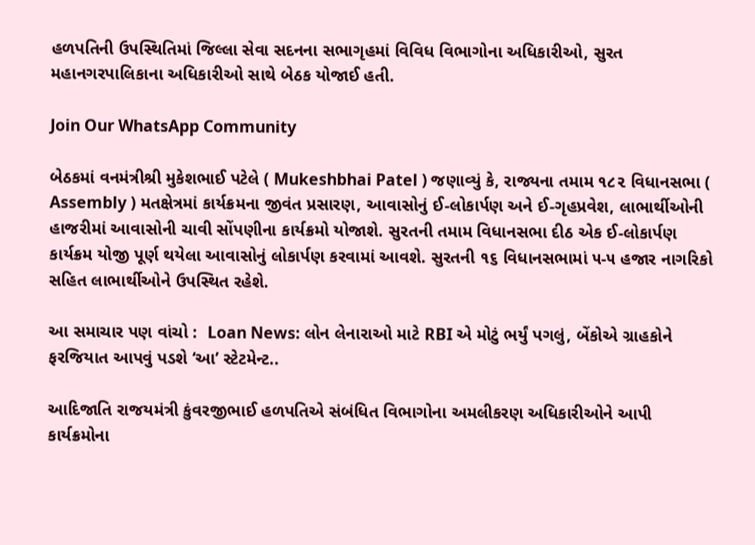હળપતિની ઉપસ્થિતિમાં જિલ્લા સેવા સદનના સભાગૃહમાં વિવિધ વિભાગોના અધિકારીઓ, સુરત મહાનગરપાલિકાના અધિકારીઓ સાથે બેઠક યોજાઈ હતી.

Join Our WhatsApp Community

બેઠકમાં વનમંત્રીશ્રી મુકેશભાઈ પટેલે ( Mukeshbhai Patel ) જણાવ્યું કે, રાજ્યના તમામ ૧૮૨ વિધાનસભા ( Assembly ) મતક્ષેત્રમાં કાર્યક્રમના જીવંત પ્રસારણ, આવાસોનું ઈ-લોકાર્પણ અને ઈ-ગૃહપ્રવેશ, લાભાર્થીઓની હાજરીમાં આવાસોની ચાવી સોંપણીના કાર્યક્રમો યોજાશે. સુરતની તમામ વિધાનસભા દીઠ એક ઈ-લોકાર્પણ કાર્યક્રમ યોજી પૂર્ણ થયેલા આવાસોનું લોકાર્પણ કરવામાં આવશે. સુરતની ૧૬ વિધાનસભામાં ૫-૫ હજાર નાગરિકો સહિત લાભાર્થીઓને ઉપસ્થિત રહેશે.

આ સમાચાર પણ વાંચો :  Loan News: લોન લેનારાઓ માટે RBI એ મોટું ભર્યું પગલું, બેંકોએ ગ્રાહકોને ફરજિયાત આપવું પડશે ‘આ’ સ્ટેટમેન્ટ..

આદિજાતિ રાજયમંત્રી કુંવરજીભાઈ હળપતિએ સંબંધિત વિભાગોના અમલીકરણ અધિકારીઓને આપી કાર્યક્રમોના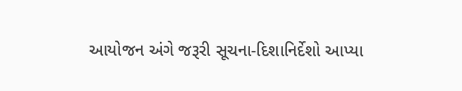આયોજન અંગે જરૂરી સૂચના-દિશાનિર્દેશો આપ્યા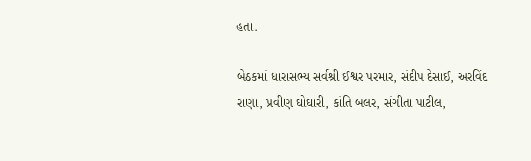હતા.

બેઠકમાં ધારાસભ્ય સર્વશ્રી ઈશ્વર પરમાર, સંદીપ દેસાઈ, અરવિંદ રાણા, પ્રવીણ ઘોઘારી, કાંતિ બલર, સંગીતા પાટીલ,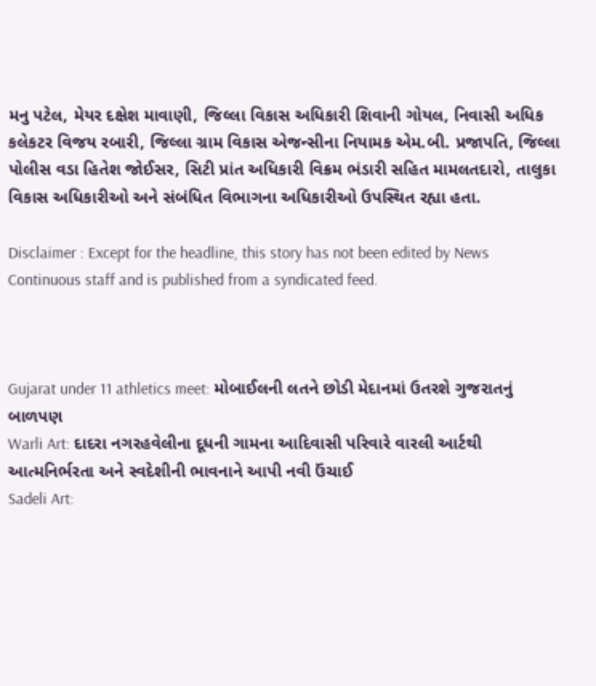મનુ પટેલ, મેયર દક્ષેશ માવાણી, જિલ્લા વિકાસ અધિકારી શિવાની ગોયલ, નિવાસી અધિક કલેકટર વિજય રબારી, જિલ્લા ગ્રામ વિકાસ એજન્સીના નિયામક એમ.બી. પ્રજાપતિ, જિલ્લા પોલીસ વડા હિતેશ જોઈસર, સિટી પ્રાંત અધિકારી વિક્રમ ભંડારી સહિત મામલતદારો, તાલુકા વિકાસ અધિકારીઓ અને સંબંધિત વિભાગના અધિકારીઓ ઉપસ્થિત રહ્યા હતા.

Disclaimer : Except for the headline, this story has not been edited by News Continuous staff and is published from a syndicated feed.



Gujarat under 11 athletics meet: મોબાઈલની લતને છોડી મેદાનમાં ઉતરશે ગુજરાતનું બાળપણ
Warli Art: દાદરા નગરહવેલીના દૂધની ગામના આદિવાસી પરિવારે વારલી આર્ટથી આત્મનિર્ભરતા અને સ્વદેશીની ભાવનાને આપી નવી ઉંચાઈ
Sadeli Art: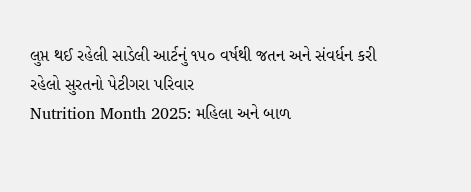લુપ્ત થઈ રહેલી સાડેલી આર્ટનું ૧૫૦ વર્ષથી જતન અને સંવર્ધન કરી રહેલો સુરતનો પેટીગરા પરિવાર
Nutrition Month 2025: મહિલા અને બાળ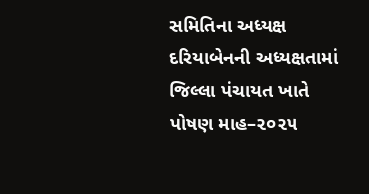સમિતિના અધ્યક્ષ દરિયાબેનની અધ્યક્ષતામાં જિલ્લા પંચાયત ખાતે પોષણ માહ–૨૦૨૫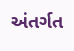અંતર્ગત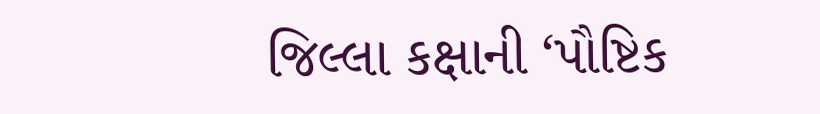જિલ્લા કક્ષાની ‘પૌષ્ટિક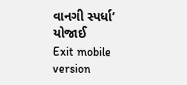વાનગી સ્પર્ધા’ યોજાઈ
Exit mobile version